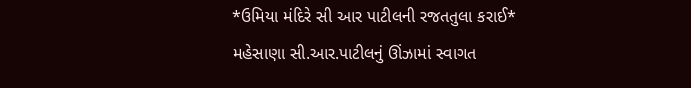*ઉમિયા મંદિરે સી આર પાટીલની રજતતુલા કરાઈ*
મહેસાણા સી.આર.પાટીલનું ઊંઝામાં સ્વાગત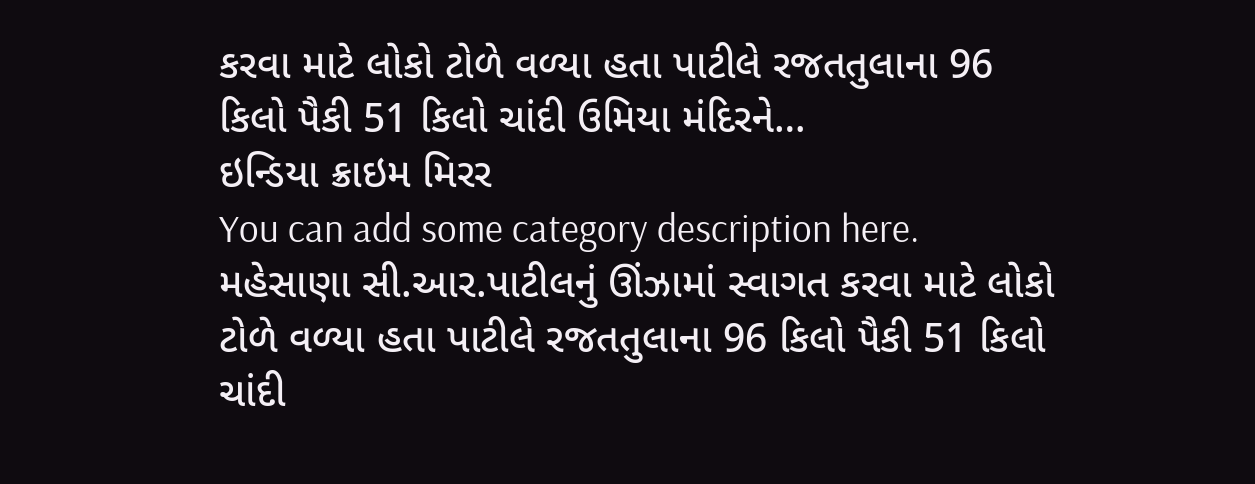કરવા માટે લોકો ટોળે વળ્યા હતા પાટીલે રજતતુલાના 96 કિલો પૈકી 51 કિલો ચાંદી ઉમિયા મંદિરને…
ઇન્ડિયા ક્રાઇમ મિરર
You can add some category description here.
મહેસાણા સી.આર.પાટીલનું ઊંઝામાં સ્વાગત કરવા માટે લોકો ટોળે વળ્યા હતા પાટીલે રજતતુલાના 96 કિલો પૈકી 51 કિલો ચાંદી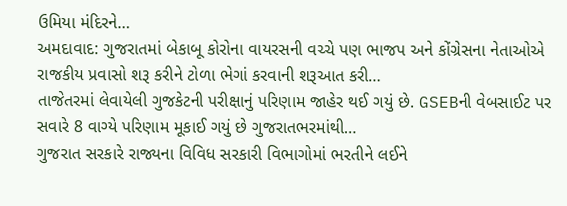ઉમિયા મંદિરને…
અમદાવાદ: ગુજરાતમાં બેકાબૂ કોરોના વાયરસની વચ્ચે પણ ભાજપ અને કોંગ્રેસના નેતાઓએ રાજકીય પ્રવાસો શરૂ કરીને ટોળા ભેગાં કરવાની શરૂઆત કરી…
તાજેતરમાં લેવાયેલી ગુજકેટની પરીક્ષાનું પરિણામ જાહેર થઈ ગયું છે. GSEBની વેબસાઈટ પર સવારે 8 વાગ્યે પરિણામ મૂકાઈ ગયું છે ગુજરાતભરમાંથી…
ગુજરાત સરકારે રાજ્યના વિવિધ સરકારી વિભાગોમાં ભરતીને લઈને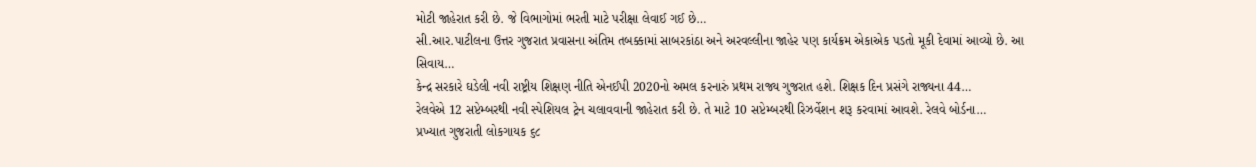મોટી જાહેરાત કરી છે. જે વિભાગોમાં ભરતી માટે પરીક્ષા લેવાઈ ગઈ છે…
સી.આર.પાટીલના ઉત્તર ગુજરાત પ્રવાસના અંતિમ તબક્કામાં સાબરકાંઠા અને અરવલ્લીના જાહેર પણ કાર્યક્રમ એકાએક પડતો મૂકી દેવામાં આવ્યો છે. આ સિવાય…
કેન્દ્ર સરકારે ઘડેલી નવી રાષ્ટ્રીય શિક્ષણ નીતિ એનઈપી 2020નો અમલ કરનારું પ્રથમ રાજ્ય ગુજરાત હશે. શિક્ષક દિન પ્રસંગે રાજ્યના 44…
રેલવેએ 12 સપ્ટેમ્બરથી નવી સ્પેશિયલ ટ્રેન ચલાવવાની જાહેરાત કરી છે. તે માટે 10 સપ્ટેમ્બરથી રિઝર્વેશન શરૂ કરવામાં આવશે. રેલવે બોર્ડના…
પ્રખ્યાત ગુજરાતી લોકગાયક ૬૮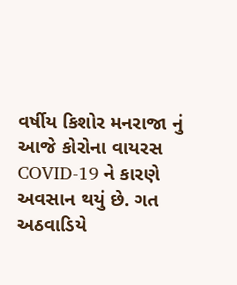વર્ષીય કિશોર મનરાજા નું આજે કોરોના વાયરસ COVID-19 ને કારણે અવસાન થયું છે. ગત અઠવાડિયે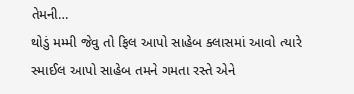તેમની…
થોડું મમ્મી જેવુ તો ફિલ આપો સાહેબ ક્લાસમાં આવો ત્યારે સ્માઈલ આપો સાહેબ તમને ગમતા રસ્તે એને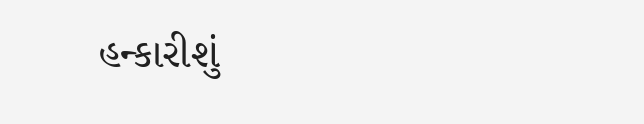હન્કારીશું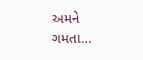અમને ગમતા…